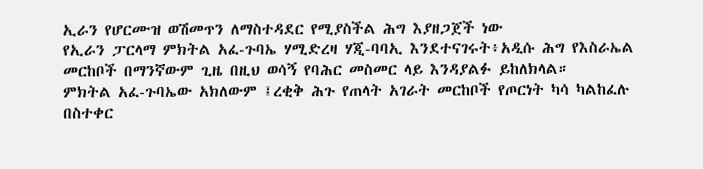ኢራን የሆርሙዝ ወሽመጥን ለማስተዳደር የሚያስችል ሕግ እያዘጋጀች ነው
የኢራን ፓርላማ ምክትል አፈ-ጉባኤ ሃሚድረዛ ሃጂ-ባባኢ እንደተናገሩት፥አዲሱ ሕግ የእስራኤል መርከቦች በማንኛውም ጊዜ በዚህ ወሳኝ የባሕር መስመር ላይ እንዳያልፉ ይከለክላል።
ምክትል አፈ-ጉባኤው አክለውም ፤ረቂቅ ሕጉ የጠላት አገራት መርከቦች የጦርነት ካሳ ካልከፈሉ በስተቀር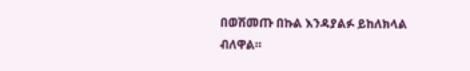በወሽመጡ በኩል እንዳያልፉ ይከለክላል ብለዋል።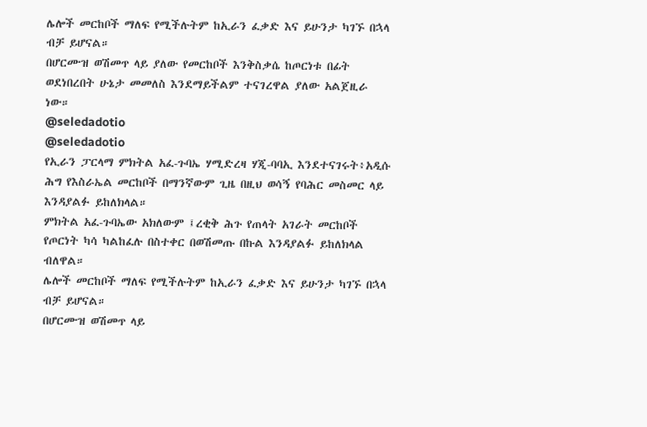ሌሎች መርከቦች ማለፍ የሚችሉትም ከኢራን ፈቃድ እና ይሁንታ ካገኙ በኋላ ብቻ ይሆናል።
በሆርሙዝ ወሽመጥ ላይ ያለው የመርከቦች እንቅስቃሴ ከጦርነቱ በፊት ወደነበረበት ሁኔታ መመለስ እንደማይችልም ተናገረዋል ያለው አልጀዚራ ነው።
@seledadotio
@seledadotio
የኢራን ፓርላማ ምክትል አፈ-ጉባኤ ሃሚድረዛ ሃጂ-ባባኢ እንደተናገሩት፥አዲሱ ሕግ የእስራኤል መርከቦች በማንኛውም ጊዜ በዚህ ወሳኝ የባሕር መስመር ላይ እንዳያልፉ ይከለክላል።
ምክትል አፈ-ጉባኤው አክለውም ፤ረቂቅ ሕጉ የጠላት አገራት መርከቦች የጦርነት ካሳ ካልከፈሉ በስተቀር በወሽመጡ በኩል እንዳያልፉ ይከለክላል ብለዋል።
ሌሎች መርከቦች ማለፍ የሚችሉትም ከኢራን ፈቃድ እና ይሁንታ ካገኙ በኋላ ብቻ ይሆናል።
በሆርሙዝ ወሽመጥ ላይ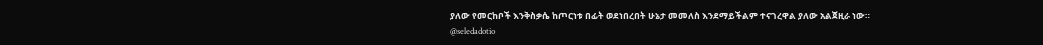ያለው የመርከቦች እንቅስቃሴ ከጦርነቱ በፊት ወደነበረበት ሁኔታ መመለስ እንደማይችልም ተናገረዋል ያለው አልጀዚራ ነው።
@seledadotio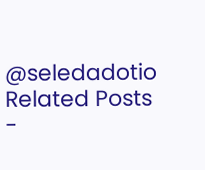@seledadotio
Related Posts
-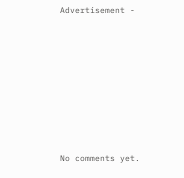Advertisement -









No comments yet.